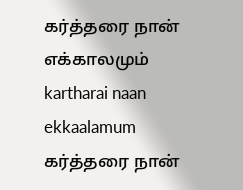கர்த்தரை நான் எக்காலமும்
kartharai naan ekkaalamum
கர்த்தரை நான்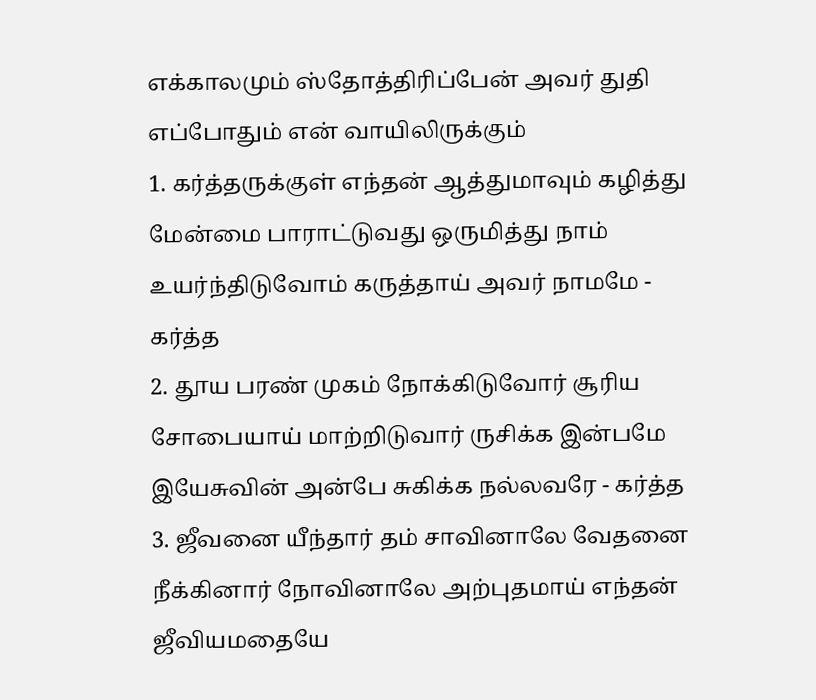எக்காலமும் ஸ்தோத்திரிப்பேன் அவர் துதி எப்போதும் என் வாயிலிருக்கும்
1. கர்த்தருக்குள் எந்தன் ஆத்துமாவும் கழித்து மேன்மை பாராட்டுவது ஒருமித்து நாம் உயர்ந்திடுவோம் கருத்தாய் அவர் நாமமே - கர்த்த
2. தூய பரண் முகம் நோக்கிடுவோர் சூரிய சோபையாய் மாற்றிடுவார் ருசிக்க இன்பமே இயேசுவின் அன்பே சுகிக்க நல்லவரே - கர்த்த
3. ஜீவனை யீந்தார் தம் சாவினாலே வேதனை நீக்கினார் நோவினாலே அற்புதமாய் எந்தன் ஜீவியமதையே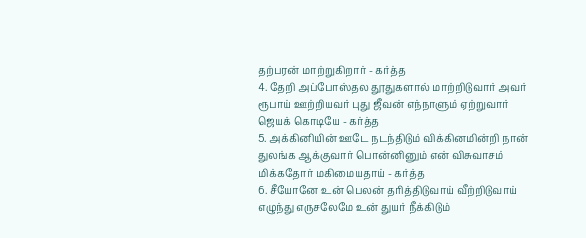தற்பரன் மாற்றுகிறார் - கர்த்த
4. தேறி அப்போஸ்தல தூதுகளால் மாற்றிடுவார் அவர் ரூபாய் ஊற்றியவர் புது ஜீவன் எந்நாளும் ஏற்றுவார் ஜெயக் கொடியே - கர்த்த
5. அக்கினியின் ஊடே நடந்திடும் விக்கினமின்றி நான் துலங்க ஆக்குவார் பொன்னினும் என் விசுவாசம் மிக்கதோர் மகிமையதாய் - கர்த்த
6. சீயோனே உன் பெலன் தரித்திடுவாய் வீற்றிடுவாய் எழுந்து எருசலேமே உன் துயர் நீக்கிடும்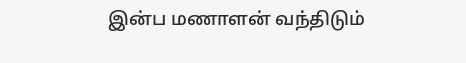இன்ப மணாளன் வந்திடும்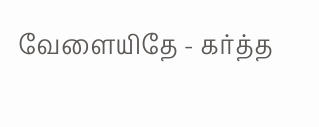வேளையிதே - கர்த்த